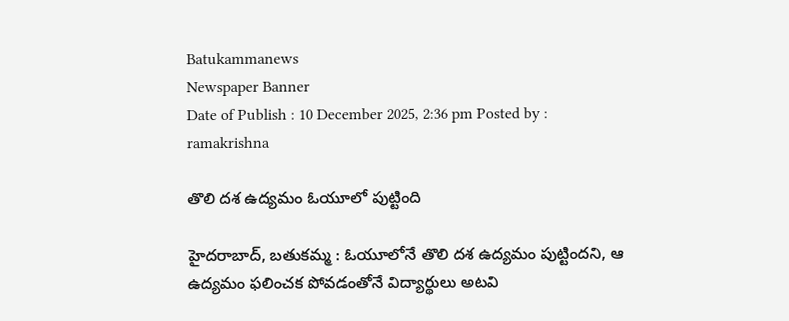Batukammanews
Newspaper Banner
Date of Publish : 10 December 2025, 2:36 pm Posted by : ramakrishna

తొలి దశ ఉద్యమం ఓయూలో పుట్టింది

హైదరాబాద్, బతుకమ్మ : ఓయూలోనే తొలి దశ ఉద్యమం పుట్టిందని, ఆ ఉద్యమం ఫలించక పోవడంతోనే విద్యార్థులు అటవి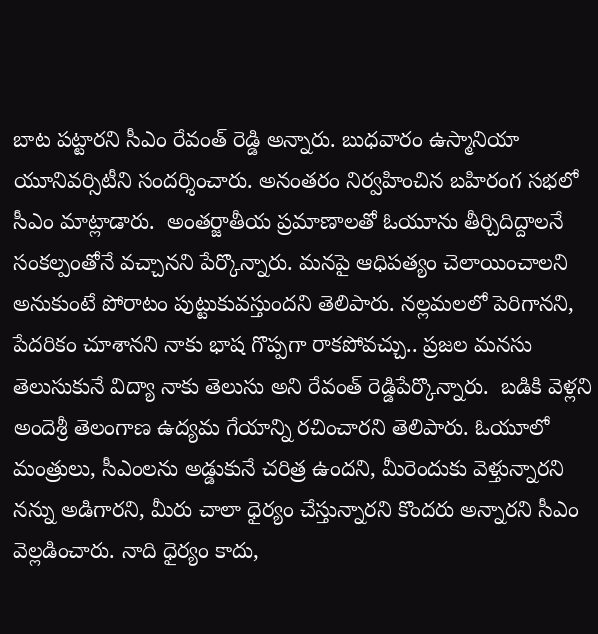బాట పట్టారని సీఎం రేవంత్ రెడ్డి అన్నారు. బుధవారం ఉస్మానియా యూనివర్సిటీని సందర్శించారు. అనంతరం నిర్వహించిన బహిరంగ సభలో సీఎం మాట్లాడారు.  అంతర్జాతీయ ప్రమాణాలతో ఓయూను తీర్చిదిద్దాలనే సంకల్పంతోనే వచ్చానని పేర్కొన్నారు. మనపై ఆధిపత్యం చెలాయించాలని అనుకుంటే పోరాటం పుట్టుకువస్తుందని తెలిపారు. నల్లమలలో పెరిగానని, పేదరికం చూశానని నాకు భాష గొప్పగా రాకపోవచ్చు.. ప్రజల మనసు తెలుసుకునే విద్యా నాకు తెలుసు అని రేవంత్ రెడ్డిపేర్కొన్నారు.  బడికి వెళ్లని అందెశ్రీ తెలంగాణ ఉద్యమ గేయాన్ని రచించారని తెలిపారు. ఓయూలో మంత్రులు, సీఎంలను అడ్డుకునే చరిత్ర ఉందని, మీరెందుకు వెళ్తున్నారని నన్ను అడిగారని, మీరు చాలా ధైర్యం చేస్తున్నారని కొందరు అన్నారని సీఎం  వెల్లడించారు. నాది ధైర్యం కాదు,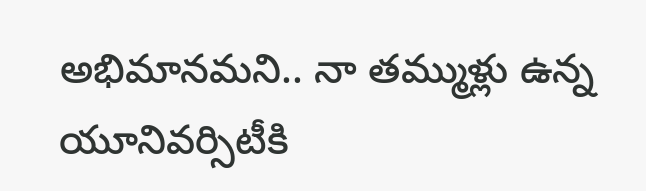అభిమానమని.. నా తమ్ముళ్లు ఉన్న యూనివర్సిటీకి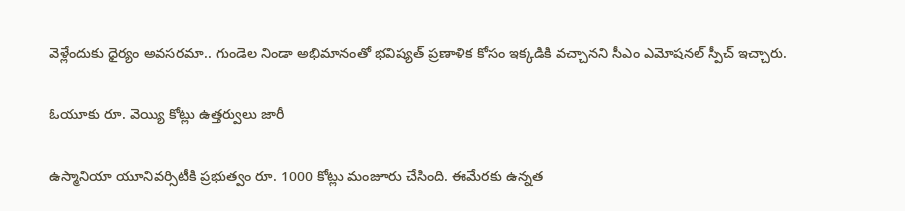వెళ్లేందుకు ధైర్యం అవసరమా.. గుండెల నిండా అభిమానంతో భవిష్యత్ ప్రణాళిక కోసం ఇక్కడికి వచ్చానని సీఎం ఎమోషనల్ స్పీచ్ ఇచ్చారు.

ఓయూకు రూ. వెయ్యి కోట్లు ఉత్తర్వులు జారీ

ఉస్మానియా యూనివర్సిటీకి ప్రభుత్వం రూ. 1000 కోట్లు మంజూరు చేసింది. ఈమేరకు ఉన్నత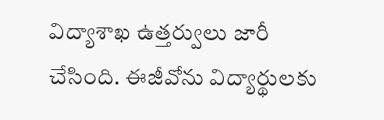విద్యాశాఖ ఉత్తర్వులు జారీ చేసింది. ఈజీవోను విద్యార్థులకు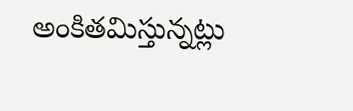అంకితమిస్తున్నట్లు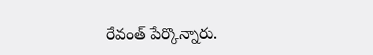రేవంత్ పేర్కొన్నారు.